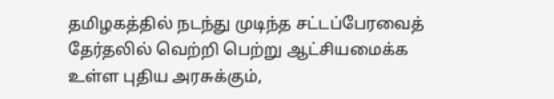தமிழகத்தில் நடந்து முடிந்த சட்டப்பேரவைத் தேர்தலில் வெற்றி பெற்று ஆட்சியமைக்க உள்ள புதிய அரசுக்கும்,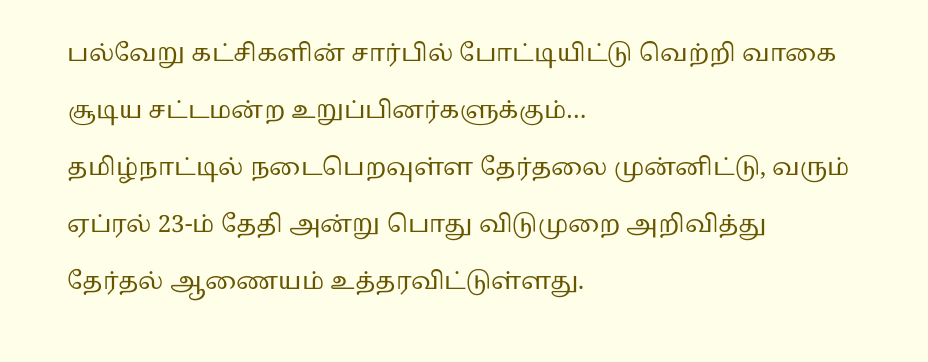பல்வேறு கட்சிகளின் சார்பில் போட்டியிட்டு வெற்றி வாகை சூடிய சட்டமன்ற உறுப்பினர்களுக்கும்…
தமிழ்நாட்டில் நடைபெறவுள்ள தேர்தலை முன்னிட்டு, வரும் ஏப்ரல் 23-ம் தேதி அன்று பொது விடுமுறை அறிவித்து தேர்தல் ஆணையம் உத்தரவிட்டுள்ளது.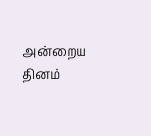அன்றைய தினம்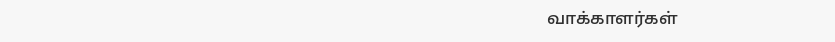வாக்காளர்கள்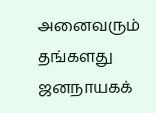அனைவரும் தங்களது ஜனநாயகக்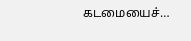கடமையைச்…